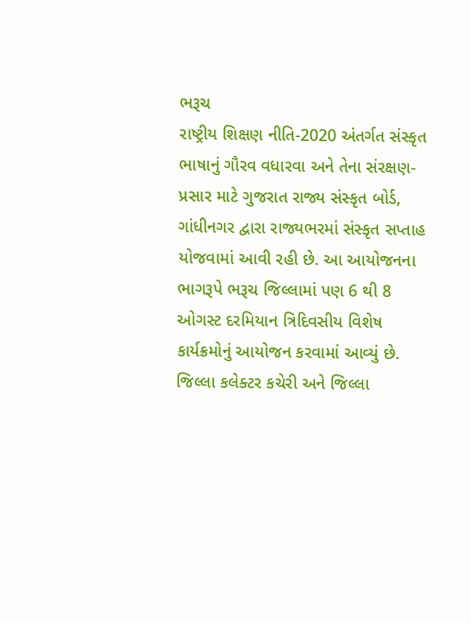ભરૂચ
રાષ્ટ્રીય શિક્ષણ નીતિ-2020 અંતર્ગત સંસ્કૃત ભાષાનું ગૌરવ વધારવા અને તેના સંરક્ષણ-પ્રસાર માટે ગુજરાત રાજ્ય સંસ્કૃત બોર્ડ, ગાંધીનગર દ્વારા રાજ્યભરમાં સંસ્કૃત સપ્તાહ યોજવામાં આવી રહી છે. આ આયોજનના ભાગરૂપે ભરૂચ જિલ્લામાં પણ 6 થી 8 ઓગસ્ટ દરમિયાન ત્રિદિવસીય વિશેષ કાર્યક્રમોનું આયોજન કરવામાં આવ્યું છે.
જિલ્લા કલેક્ટર કચેરી અને જિલ્લા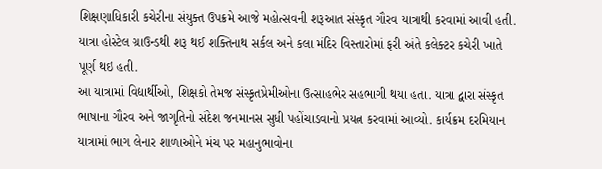શિક્ષણાધિકારી કચેરીના સંયુક્ત ઉપક્રમે આજે મહોત્સવની શરૂઆત સંસ્કૃત ગૌરવ યાત્રાથી કરવામાં આવી હતી. યાત્રા હોસ્ટેલ ગ્રાઉન્ડથી શરૂ થઈ શક્તિનાથ સર્કલ અને કલા મંદિર વિસ્તારોમાં ફરી અંતે કલેક્ટર કચેરી ખાતે પૂર્ણ થઇ હતી.
આ યાત્રામાં વિદ્યાર્થીઓ, શિક્ષકો તેમજ સંસ્કૃતપ્રેમીઓના ઉત્સાહભેર સહભાગી થયા હતા. યાત્રા દ્વારા સંસ્કૃત ભાષાના ગૌરવ અને જાગૃતિનો સંદેશ જનમાનસ સુધી પહોંચાડવાનો પ્રયત્ન કરવામાં આવ્યો. કાર્યક્રમ દરમિયાન યાત્રામાં ભાગ લેનાર શાળાઓને મંચ પર મહાનુભાવોના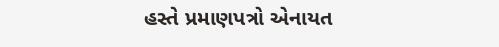હસ્તે પ્રમાણપત્રો એનાયત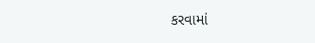કરવામાં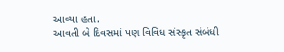આવ્યા હતા.
આવતી બે દિવસમાં પણ વિવિધ સંસ્કૃત સંબંધી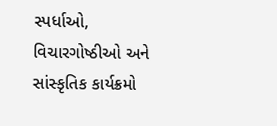સ્પર્ધાઓ, વિચારગોષ્ઠીઓ અને સાંસ્કૃતિક કાર્યક્રમો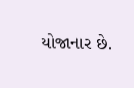યોજાનાર છે.